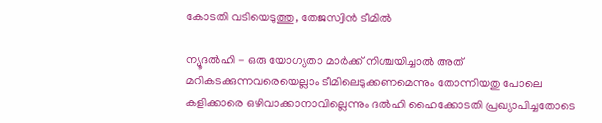കോടതി വടിയെടുത്തു, തേജസ്വിന്‍ ടീമില്‍

ന്യൂദല്‍ഹി - ഒരു യോഗ്യതാ മാര്‍ക്ക് നിശ്ചയിച്ചാല്‍ അത് മറികടക്കുന്നവരെയെല്ലാം ടീമിലെടുക്കണമെന്നും തോന്നിയതു പോലെ കളിക്കാരെ ഒഴിവാക്കാനാവില്ലെന്നും ദല്‍ഹി ഹൈക്കോടതി പ്രഖ്യാപിച്ചതോടെ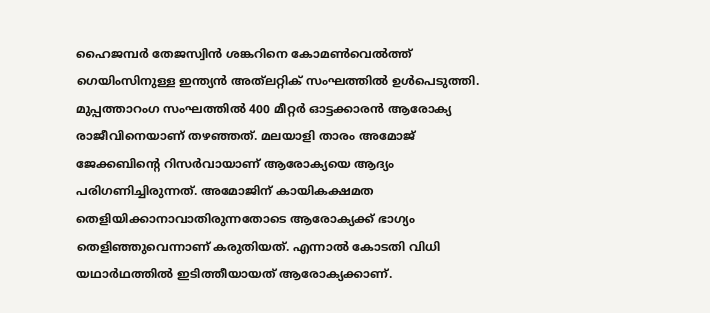ഹൈജമ്പര്‍ തേജസ്വിന്‍ ശങ്കറിനെ കോമണ്‍വെല്‍ത്ത് ഗെയിംസിനുള്ള ഇന്ത്യന്‍ അത്‌ലറ്റിക് സംഘത്തില്‍ ഉള്‍പെടുത്തി. മുപ്പത്താറംഗ സംഘത്തില്‍ 400 മീറ്റര്‍ ഓട്ടക്കാരന്‍ ആരോക്യ രാജീവിനെയാണ് തഴഞ്ഞത്. മലയാളി താരം അമോജ് ജേക്കബിന്റെ റിസര്‍വായാണ് ആരോക്യയെ ആദ്യം പരിഗണിച്ചിരുന്നത്. അമോജിന് കായികക്ഷമത തെളിയിക്കാനാവാതിരുന്നതോടെ ആരോക്യക്ക് ഭാഗ്യം തെളിഞ്ഞുവെന്നാണ് കരുതിയത്. എന്നാല്‍ കോടതി വിധി യഥാര്‍ഥത്തില്‍ ഇടിത്തീയായത് ആരോക്യക്കാണ്.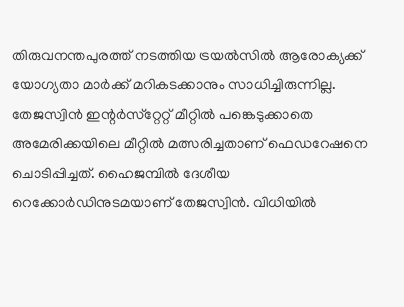തിരുവനന്തപുരത്ത് നടത്തിയ ട്രയല്‍സില്‍ ആരോക്യക്ക് യോഗ്യതാ മാര്‍ക്ക് മറികടക്കാനും സാധിച്ചിരുന്നില്ല.
തേജസ്വിന്‍ ഇന്റര്‍സ്‌റ്റേറ്റ് മീറ്റില്‍ പങ്കെടുക്കാതെ അമേരിക്കയിലെ മീറ്റില്‍ മത്സരിച്ചതാണ് ഫെഡറേഷനെ ചൊടിപ്പിച്ചത്. ഹൈജമ്പില്‍ ദേശീയ റെക്കോര്‍ഡിനുടമയാണ് തേജസ്വിന്‍. വിധിയില്‍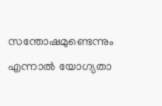സന്തോഷമുണ്ടെന്നും എന്നാല്‍ യോഗ്യതാ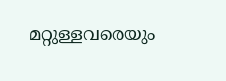മറ്റുള്ളവരെയും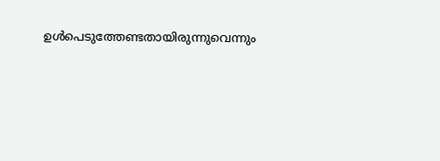ഉള്‍പെടുത്തേണ്ടതായിരുന്നുവെന്നും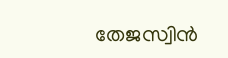തേജസ്വിന്‍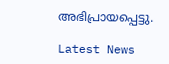അഭിപ്രായപ്പെട്ടു.

Latest News